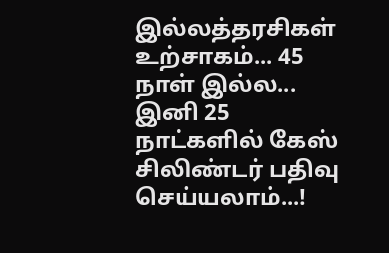இல்லத்தரசிகள் உற்சாகம்... 45 நாள் இல்ல... இனி 25 நாட்களில் கேஸ் சிலிண்டர் பதிவு செய்யலாம்...!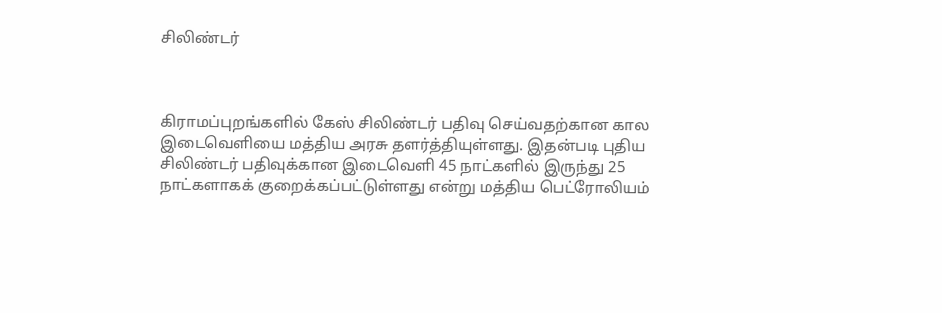சிலிண்டர்



கிராமப்புறங்களில் கேஸ் சிலிண்டர் பதிவு செய்வதற்கான கால இடைவெளியை மத்திய அரசு தளர்த்தியுள்ளது. இதன்படி புதிய சிலிண்டர் பதிவுக்கான இடைவெளி 45 நாட்களில் இருந்து 25 நாட்களாகக் குறைக்கப்பட்டுள்ளது என்று மத்திய பெட்ரோலியம்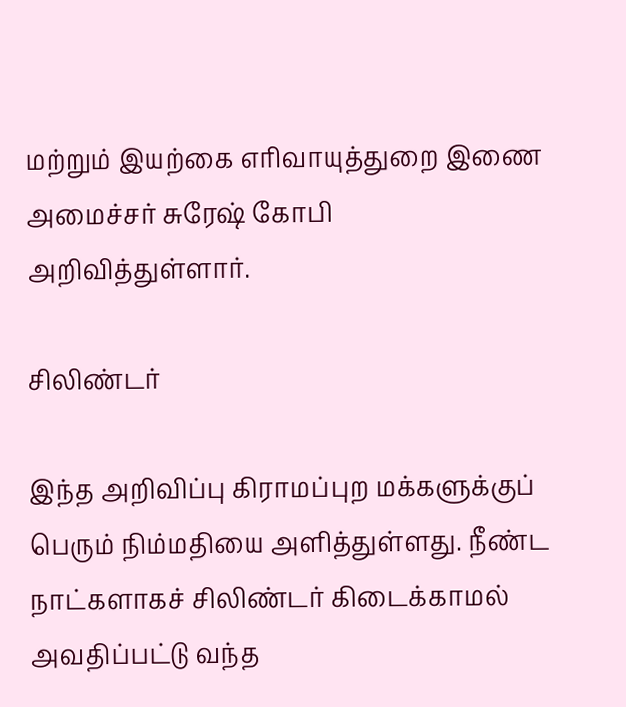மற்றும் இயற்கை எரிவாயுத்துறை இணை அமைச்சர் சுரேஷ் கோபி அறிவித்துள்ளார்.

சிலிண்டர்

இந்த அறிவிப்பு கிராமப்புற மக்களுக்குப் பெரும் நிம்மதியை அளித்துள்ளது. நீண்ட நாட்களாகச் சிலிண்டர் கிடைக்காமல் அவதிப்பட்டு வந்த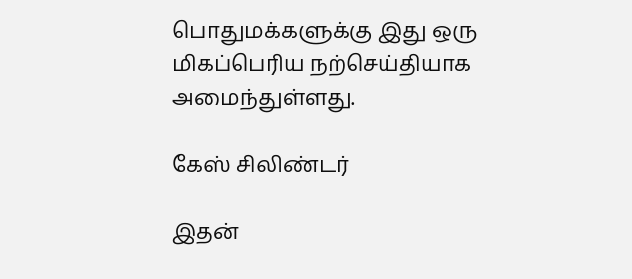பொதுமக்களுக்கு இது ஒரு மிகப்பெரிய நற்செய்தியாக அமைந்துள்ளது.

கேஸ் சிலிண்டர்

இதன்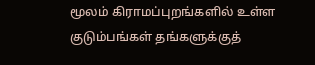மூலம் கிராமப்புறங்களில் உள்ள குடும்பங்கள் தங்களுக்குத்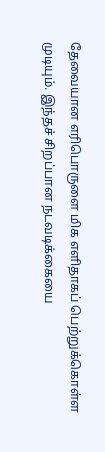தேவையான எரிபொருளை மிக எளிதாகப் பெற்றுக்கொள்ள முடியும். இந்தச் சிறப்பான நடவடிக்கையை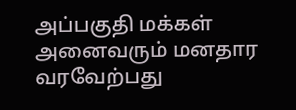அப்பகுதி மக்கள் அனைவரும் மனதார வரவேற்பது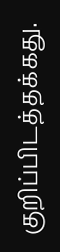குறிப்பிடத்தக்கது.